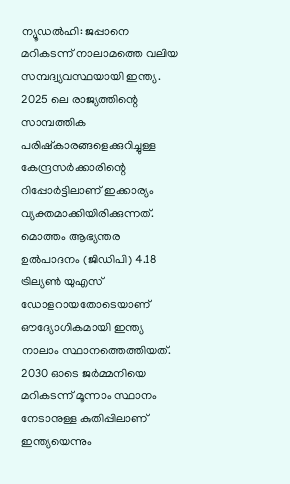ന്യൂഡൽഹി: ജപ്പാനെ മറികടന്ന് നാലാമത്തെ വലിയ സമ്പദ്വ്യവസ്ഥയായി ഇന്ത്യ. 2025 ലെ രാജ്യത്തിന്റെ സാമ്പത്തിക പരിഷ്കാരങ്ങളെക്കുറിച്ചുള്ള കേന്ദ്രസർക്കാരിന്റെ റിപ്പോർട്ടിലാണ് ഇക്കാര്യം വ്യക്തമാക്കിയിരിക്കുന്നത്. മൊത്തം ആഭ്യന്തര ഉൽപാദനം (ജിഡിപി) 4.18 ട്രില്യൺ യുഎസ് ഡോളറായതോടെയാണ് ഔദ്യോഗികമായി ഇന്ത്യ നാലാം സ്ഥാനത്തെത്തിയത്.
2030 ഓടെ ജർമ്മനിയെ മറികടന്ന് മൂന്നാം സ്ഥാനം നേടാനുള്ള കുതിപ്പിലാണ് ഇന്ത്യയെന്നും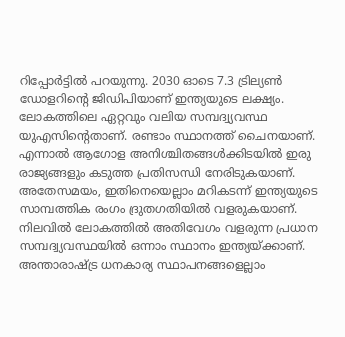റിപ്പോർട്ടിൽ പറയുന്നു. 2030 ഓടെ 7.3 ട്രില്യൺ ഡോളറിന്റെ ജിഡിപിയാണ് ഇന്ത്യയുടെ ലക്ഷ്യം.
ലോകത്തിലെ ഏറ്റവും വലിയ സമ്പദ്വ്യവസ്ഥ യുഎസിന്റെതാണ്. രണ്ടാം സ്ഥാനത്ത് ചൈനയാണ്. എന്നാൽ ആഗോള അനിശ്ചിതങ്ങൾക്കിടയിൽ ഇരു രാജ്യങ്ങളും കടുത്ത പ്രതിസന്ധി നേരിടുകയാണ്. അതേസമയം, ഇതിനെയെല്ലാം മറികടന്ന് ഇന്ത്യയുടെ സാമ്പത്തിക രംഗം ദ്രുതഗതിയിൽ വളരുകയാണ്. നിലവിൽ ലോകത്തിൽ അതിവേഗം വളരുന്ന പ്രധാന സമ്പദ്വ്യവസ്ഥയിൽ ഒന്നാം സ്ഥാനം ഇന്ത്യയ്ക്കാണ്.
അന്താരാഷ്ട്ര ധനകാര്യ സ്ഥാപനങ്ങളെല്ലാം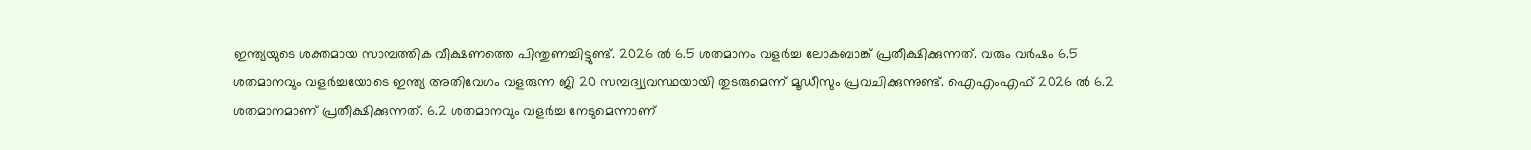ഇന്ത്യയുടെ ശക്തമായ സാമ്പത്തിക വീക്ഷണത്തെ പിന്തുണച്ചിട്ടുണ്ട്. 2026 ൽ 6.5 ശതമാനം വളർച്ച ലോകബാങ്ക് പ്രതീക്ഷിക്കുന്നത്. വരും വർഷം 6.5 ശതമാനവും വളർച്ചയോടെ ഇന്ത്യ അതിവേഗം വളരുന്ന ജി 20 സമ്പദ്വ്യവസ്ഥയായി തുടരുമെന്ന് മൂഡീസും പ്രവചിക്കുന്നുണ്ട്. ഐഎംഎഫ് 2026 ൽ 6.2 ശതമാനമാണ് പ്രതീക്ഷിക്കുന്നത്. 6.2 ശതമാനവും വളർച്ച നേടുമെന്നാണ്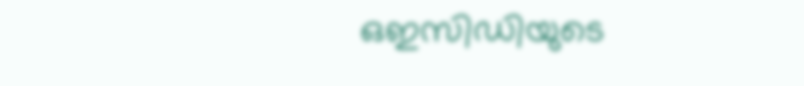ഒഇസിഡിയുടെ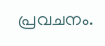പ്രവചനം.